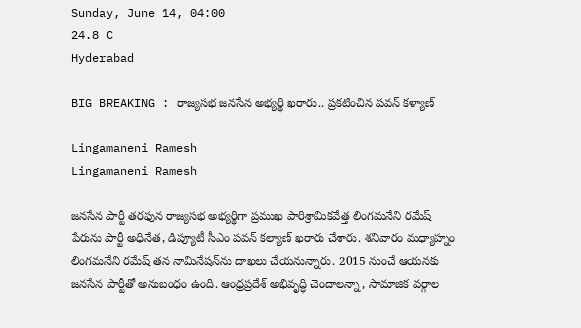Sunday, June 14, 04:00
24.8 C
Hyderabad

BIG BREAKING : రాజ్యసభ జనసేన అభ్యర్థి ఖరారు.. ప్రకటించిన పవన్ కళ్యాణ్

Lingamaneni Ramesh
Lingamaneni Ramesh

జనసేన పార్టీ తరఫున రాజ్యసభ అభ్యర్థిగా ప్రముఖ పారిశ్రామికవేత్త లింగమనేని రమేష్ పేరును పార్టీ అధినేత, డిప్యూటీ సీఎం పవన్ కల్యాణ్ ఖరారు చేశారు. శనివారం మధ్యాహ్నం లింగమనేని రమేష్ తన నామినేషన్‌ను దాఖలు చేయనున్నారు. 2015 నుంచే ఆయనకు జనసేన పార్టీతో అనుబంధం ఉంది. ఆంధ్రప్రదేశ్ అభివృద్ధి చెందాలన్నా, సామాజిక వర్గాల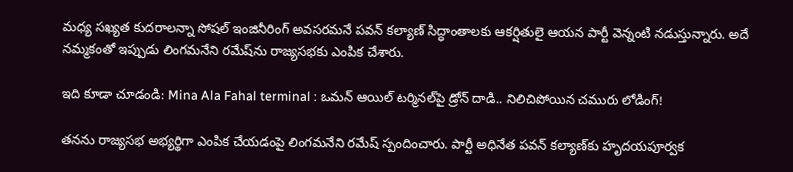మధ్య సఖ్యత కుదరాలన్నా సోషల్ ఇంజినీరింగ్ అవసరమనే పవన్ కల్యాణ్ సిద్ధాంతాలకు ఆకర్షితులై ఆయన పార్టీ వెన్నంటి నడుస్తున్నారు. అదే నమ్మకంతో ఇప్పుడు లింగమనేని రమేష్‌ను రాజ్యసభకు ఎంపిక చేశారు.

ఇది కూడా చూడండి: Mina Ala Fahal terminal : ఒమన్‌ ఆయిల్ టర్మినల్‌పై డ్రోన్‌ దాడి.. నిలిచిపోయిన చమురు లోడింగ్!

తనను రాజ్యసభ అభ్యర్థిగా ఎంపిక చేయడంపై లింగమనేని రమేష్ స్పందించారు. పార్టీ అధినేత పవన్ కల్యాణ్‌కు హృదయపూర్వక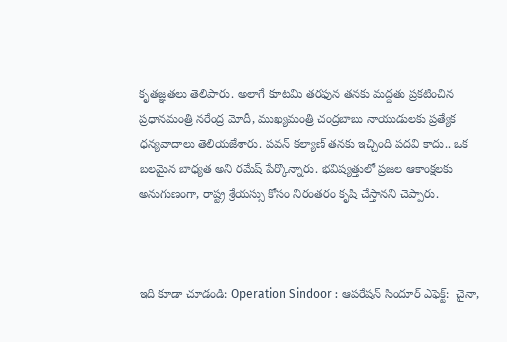కృతజ్ఞతలు తెలిపారు. అలాగే కూటమి తరఫున తనకు మద్దతు ప్రకటించిన ప్రధానమంత్రి నరేంద్ర మోదీ, ముఖ్యమంత్రి చంద్రబాబు నాయుడులకు ప్రత్యేక ధన్యవాదాలు తెలియజేశారు. పవన్ కల్యాణ్ తనకు ఇచ్చింది పదవి కాదు.. ఒక బలమైన బాధ్యత అని రమేష్ పేర్కొన్నారు. భవిష్యత్తులో ప్రజల ఆకాంక్షలకు అనుగుణంగా, రాష్ట్ర శ్రేయస్సు కోసం నిరంతరం కృషి చేస్తానని చెప్పారు.



ఇది కూడా చూడండి: Operation Sindoor : ఆపరేషన్ సిందూర్ ఎఫెక్ట్:  చైనా,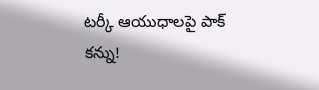టర్కీ ఆయుధాలపై పాక్ కన్ను!